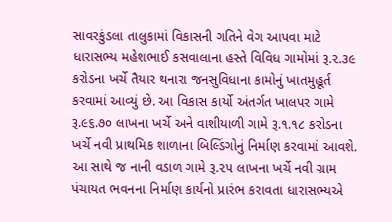સાવરકુંડલા તાલુકામાં વિકાસની ગતિને વેગ આપવા માટે ધારાસભ્ય મહેશભાઈ કસવાલાના હસ્તે વિવિધ ગામોમાં રૂ.૨.૩૯ કરોડના ખર્ચે તૈયાર થનારા જનસુવિધાના કામોનું ખાતમુહૂર્ત કરવામાં આવ્યું છે. આ વિકાસ કાર્યો અંતર્ગત ખાલપર ગામે રૂ.૯૬.૭૦ લાખના ખર્ચે અને વાશીયાળી ગામે રૂ.૧.૧૮ કરોડના ખર્ચે નવી પ્રાથમિક શાળાના બિલ્ડિંગોનું નિર્માણ કરવામાં આવશે. આ સાથે જ નાની વડાળ ગામે રૂ.૨૫ લાખના ખર્ચે નવી ગ્રામ પંચાયત ભવનના નિર્માણ કાર્યનો પ્રારંભ કરાવતા ધારાસભ્યએ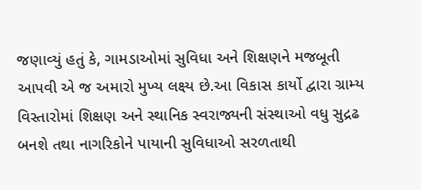જણાવ્યું હતું કે, ગામડાઓમાં સુવિધા અને શિક્ષણને મજબૂતી આપવી એ જ અમારો મુખ્ય લક્ષ્ય છે.આ વિકાસ કાર્યો દ્વારા ગ્રામ્ય વિસ્તારોમાં શિક્ષણ અને સ્થાનિક સ્વરાજ્યની સંસ્થાઓ વધુ સુદ્રઢ બનશે તથા નાગરિકોને પાયાની સુવિધાઓ સરળતાથી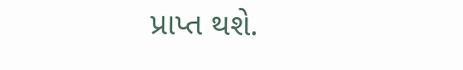પ્રાપ્ત થશે.